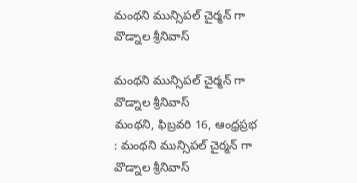మంథని మున్సిపల్ చైర్మన్ గా వొడ్నాల శ్రీనివాస్

మంథని మున్సిపల్ చైర్మన్ గా వొడ్నాల శ్రీనివాస్
మంథని, ఫిబ్రవరి 16, ఆంధ్రప్రభ : మంథని మున్సిపల్ చైర్మన్ గా వొడ్నాల శ్రీనివాస్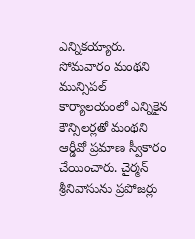ఎన్నికయ్యారు. సోమవారం మంథని మున్సిపల్ కార్యాలయంలో ఎన్నికైన కౌన్సిలర్లతో మంథని ఆర్డీవో ప్రమాణ స్వీకారం చేయించారు. చైర్మన్ శ్రీనివాసును ప్రపోజర్లు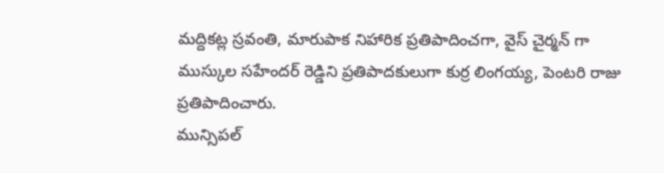మద్దికట్ల స్రవంతి, మారుపాక నిహారిక ప్రతిపాదించగా, వైస్ చైర్మన్ గా ముస్కుల సహేందర్ రెడ్డిని ప్రతిపాదకులుగా కుర్ర లింగయ్య, పెంటరి రాజు ప్రతిపాదించారు.
మున్సిపల్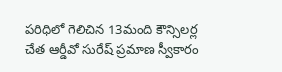పరిధిలో గెలిచిన 13మంది కౌన్సిలర్ల చేత ఆర్డీవో సురేష్ ప్రమాణ స్వీకారం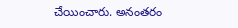చేయించారు. అనంతరం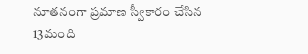నూతనంగా ప్రమాణ స్వీకారం చేసిన 13మంది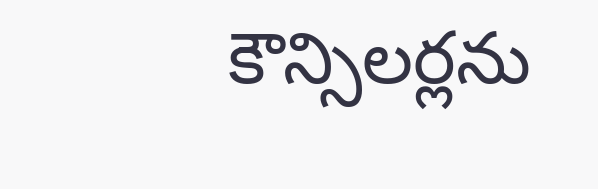కౌన్సిలర్లను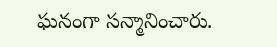ఘనంగా సన్మానించారు.